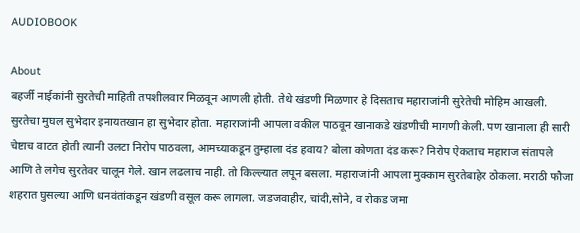AUDIOBOOK

About
बहर्जी नाईकांनी सुरतेची माहिती तपशीलवार मिळवून आणली होती. तेथे खंडणी मिळणार हे दिसताच महाराजांनी सुरेतेची मोहिम आखली. सुरतेचा मुघल सुभेदार इनायतखान हा सुभेदार होता. महाराजांनी आपला वकील पाठवून खानाकडे खंडणीची मागणी केली. पण खानाला ही सारी चेष्टाच वाटत होती त्यानी उलटा निरोप पाठवला, आमच्याकडून तुम्हाला दंड हवाय? बोला कोणता दंड करू? निरोप ऐकताच महाराज संतापले आणि ते लगेच सुरतेवर चालून गेले. खान लढलाच नाही. तो किल्ल्यात लपून बसला. महाराजांनी आपला मुक्काम सुरतेबाहेर ठोकला. मराठी फौजा शहरात घुसल्या आणि धनवंतांकडून खंडणी वसूल करू लागला. जडजवाहीर, चांदी,सोने, व रोकड जमा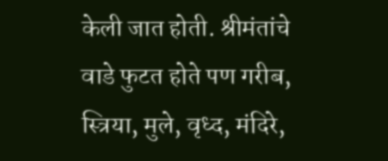केली जात होती. श्रीमंतांचे वाडे फुटत होते पण गरीब, स्त्रिया, मुले, वृध्द, मंदिरे,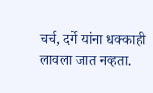चर्च, दर्गे यांना धक्काही लावला जात नव्हता.